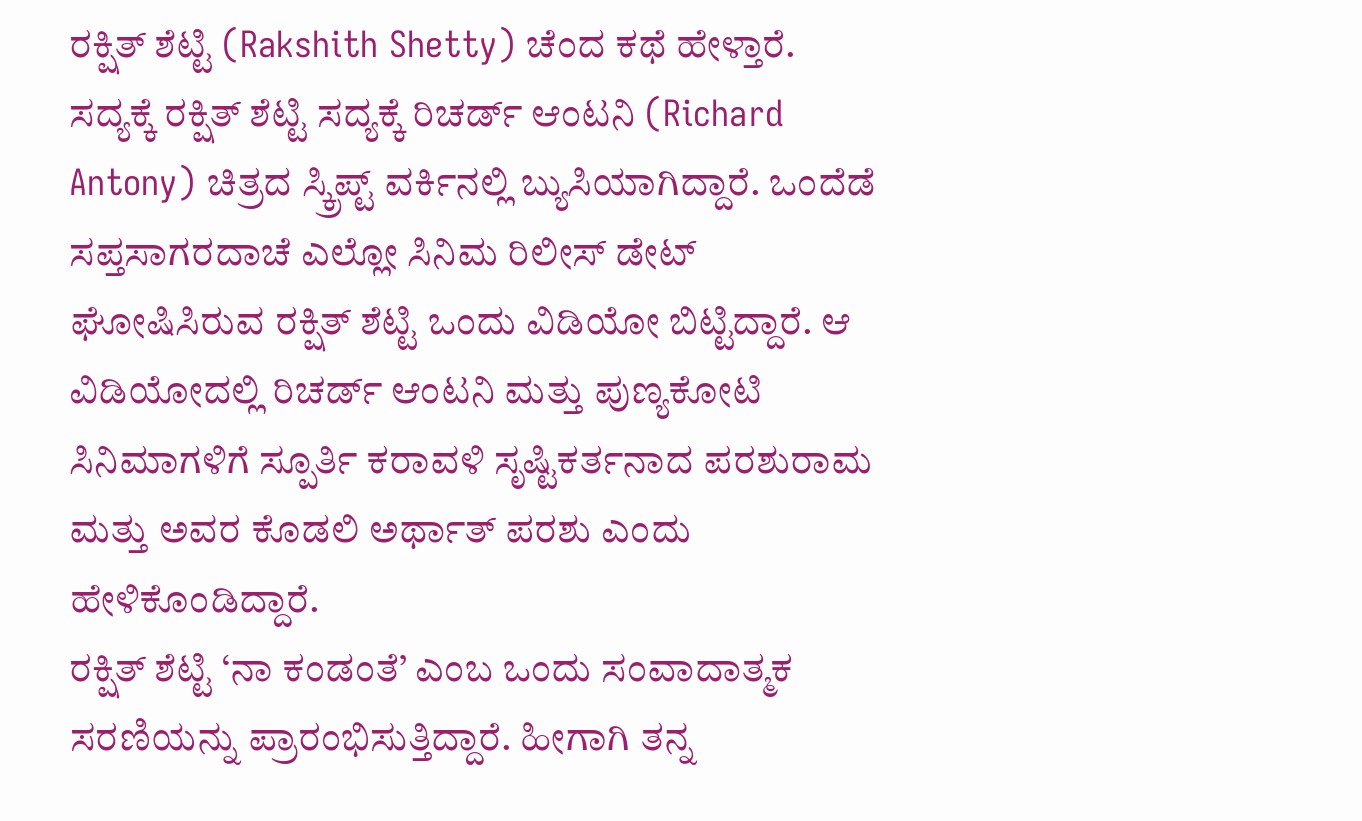ರಕ್ಷಿತ್ ಶೆಟ್ಟಿ (Rakshith Shetty) ಚೆಂದ ಕಥೆ ಹೇಳ್ತಾರೆ. ಸದ್ಯಕ್ಕೆ ರಕ್ಷಿತ್ ಶೆಟ್ಟಿ ಸದ್ಯಕ್ಕೆ ರಿಚರ್ಡ್ ಆಂಟನಿ (Richard Antony) ಚಿತ್ರದ ಸ್ಕ್ರಿಪ್ಟ್ ವರ್ಕಿನಲ್ಲಿ ಬ್ಯುಸಿಯಾಗಿದ್ದಾರೆ. ಒಂದೆಡೆ ಸಪ್ತಸಾಗರದಾಚೆ ಎಲ್ಲೋ ಸಿನಿಮ ರಿಲೀಸ್ ಡೇಟ್ ಘೋಷಿಸಿರುವ ರಕ್ಷಿತ್ ಶೆಟ್ಟಿ ಒಂದು ವಿಡಿಯೋ ಬಿಟ್ಟಿದ್ದಾರೆ. ಆ ವಿಡಿಯೋದಲ್ಲಿ ರಿಚರ್ಡ್ ಆಂಟನಿ ಮತ್ತು ಪುಣ್ಯಕೋಟಿ ಸಿನಿಮಾಗಳಿಗೆ ಸ್ಪೂರ್ತಿ ಕರಾವಳಿ ಸೃಷ್ಟಿಕರ್ತನಾದ ಪರಶುರಾಮ ಮತ್ತು ಅವರ ಕೊಡಲಿ ಅರ್ಥಾತ್ ಪರಶು ಎಂದು ಹೇಳಿಕೊಂಡಿದ್ದಾರೆ.
ರಕ್ಷಿತ್ ಶೆಟ್ಟಿ ‘ನಾ ಕಂಡಂತೆ’ ಎಂಬ ಒಂದು ಸಂವಾದಾತ್ಮಕ ಸರಣಿಯನ್ನು ಪ್ರಾರಂಭಿಸುತ್ತಿದ್ದಾರೆ. ಹೀಗಾಗಿ ತನ್ನ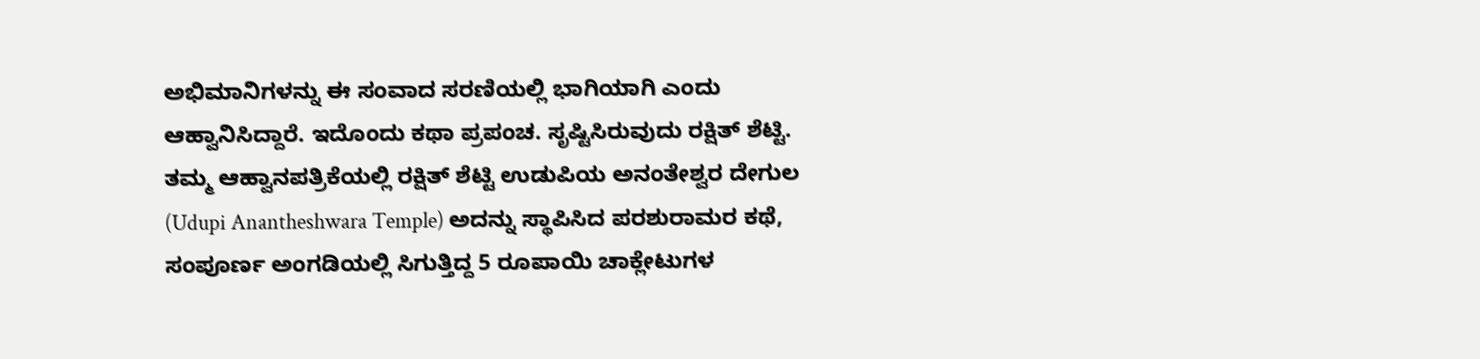ಅಭಿಮಾನಿಗಳನ್ನು ಈ ಸಂವಾದ ಸರಣಿಯಲ್ಲಿ ಭಾಗಿಯಾಗಿ ಎಂದು ಆಹ್ವಾನಿಸಿದ್ದಾರೆ. ಇದೊಂದು ಕಥಾ ಪ್ರಪಂಚ. ಸೃಷ್ಟಿಸಿರುವುದು ರಕ್ಷಿತ್ ಶೆಟ್ಟಿ.
ತಮ್ಮ ಆಹ್ವಾನಪತ್ರಿಕೆಯಲ್ಲಿ ರಕ್ಷಿತ್ ಶೆಟ್ಟಿ ಉಡುಪಿಯ ಅನಂತೇಶ್ವರ ದೇಗುಲ (Udupi Anantheshwara Temple) ಅದನ್ನು ಸ್ಥಾಪಿಸಿದ ಪರಶುರಾಮರ ಕಥೆ, ಸಂಪೂರ್ಣ ಅಂಗಡಿಯಲ್ಲಿ ಸಿಗುತ್ತಿದ್ದ 5 ರೂಪಾಯಿ ಚಾಕ್ಲೇಟುಗಳ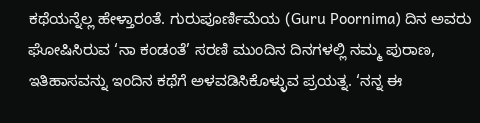ಕಥೆಯನ್ನೆಲ್ಲ ಹೇಳ್ತಾರಂತೆ. ಗುರುಪೂರ್ಣಿಮೆಯ (Guru Poornima) ದಿನ ಅವರು ಘೋಷಿಸಿರುವ ‘ನಾ ಕಂಡಂತೆ’ ಸರಣಿ ಮುಂದಿನ ದಿನಗಳಲ್ಲಿ ನಮ್ಮ ಪುರಾಣ, ಇತಿಹಾಸವನ್ನು ಇಂದಿನ ಕಥೆಗೆ ಅಳವಡಿಸಿಕೊಳ್ಳುವ ಪ್ರಯತ್ನ. ‘ನನ್ನ ಈ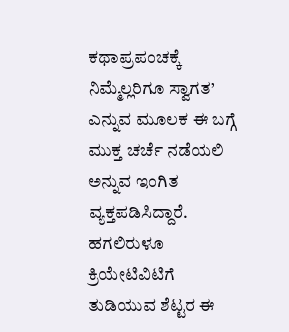ಕಥಾಪ್ರಪಂಚಕ್ಕೆ ನಿಮ್ಮೆಲ್ಲರಿಗೂ ಸ್ವಾಗತ’ ಎನ್ನುವ ಮೂಲಕ ಈ ಬಗ್ಗೆ ಮುಕ್ತ ಚರ್ಚೆ ನಡೆಯಲಿ ಅನ್ನುವ ಇಂಗಿತ ವ್ಯಕ್ತಪಡಿಸಿದ್ದಾರೆ. ಹಗಲಿರುಳೂ ಕ್ರಿಯೇಟಿವಿಟಿಗೆ ತುಡಿಯುವ ಶೆಟ್ಟರ ಈ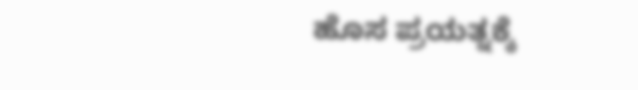ಹೊಸ ಪ್ರಯತ್ನಕ್ಕೆ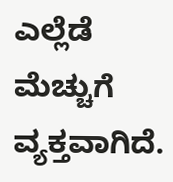ಎಲ್ಲೆಡೆ ಮೆಚ್ಚುಗೆ ವ್ಯಕ್ತವಾಗಿದೆ.